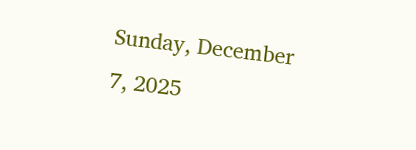Sunday, December 7, 2025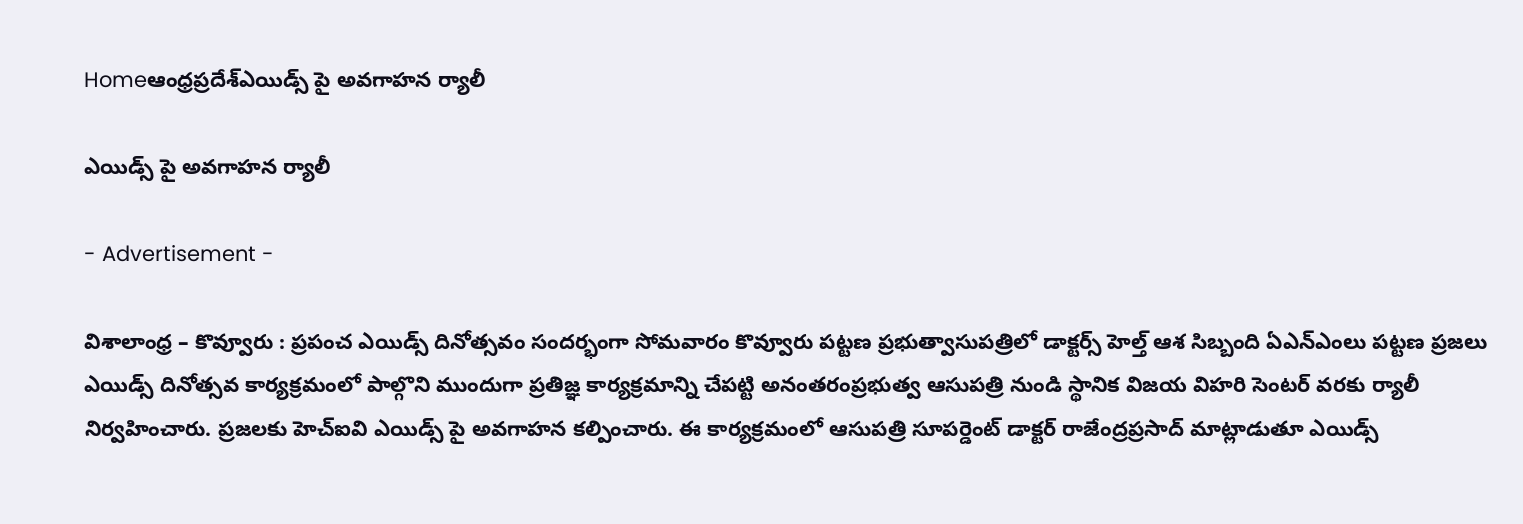Homeఆంధ్రప్రదేశ్ఎయిడ్స్ పై అవగాహన ర్యాలీ

ఎయిడ్స్ పై అవగాహన ర్యాలీ

- Advertisement -

విశాలాంధ్ర – కొవ్వూరు : ప్రపంచ ఎయిడ్స్ దినోత్సవం సందర్భంగా సోమవారం కొవ్వూరు పట్టణ ప్రభుత్వాసుపత్రిలో డాక్టర్స్ హెల్త్ ఆశ సిబ్బంది ఏఎన్ఎంలు పట్టణ ప్రజలు ఎయిడ్స్ దినోత్సవ కార్యక్రమంలో పాల్గొని ముందుగా ప్రతిజ్ఞ కార్యక్రమాన్ని చేపట్టి అనంతరంప్రభుత్వ ఆసుపత్రి నుండి స్థానిక విజయ విహరి సెంటర్ వరకు ర్యాలీ నిర్వహించారు. ప్రజలకు హెచ్ఐవి ఎయిడ్స్ పై అవగాహన కల్పించారు. ఈ కార్యక్రమంలో ఆసుపత్రి సూపర్డెంట్ డాక్టర్ రాజేంద్రప్రసాద్ మాట్లాడుతూ ఎయిడ్స్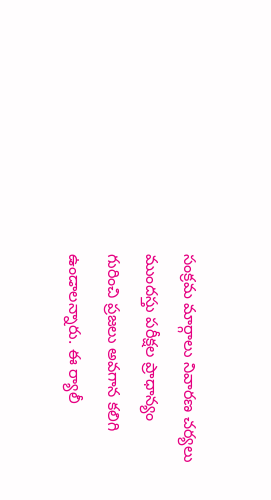సంక్రమ మార్గాలు నివారణ చర్యలు ముందస్తు పరీక్షల ప్రాధాన్యం గురించి ప్రజలు అవగాన కలిగి ఉండాలన్నారు. ఈ ర్యాలీ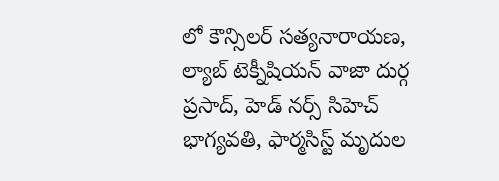లో కౌన్సిలర్ సత్యనారాయణ, ల్యాబ్ టెక్నీషియన్ వాజా దుర్గ ప్రసాద్, హెడ్ నర్స్ సిహెచ్ భాగ్యవతి, ఫార్మసిస్ట్ మృదుల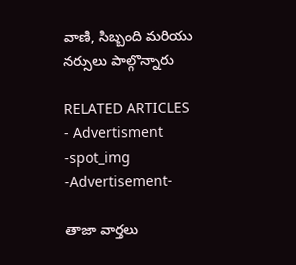వాణి, సిబ్బంది మరియు నర్సులు పాల్గొన్నారు

RELATED ARTICLES
- Advertisment -spot_img
-Advertisement-

తాజా వార్తలు